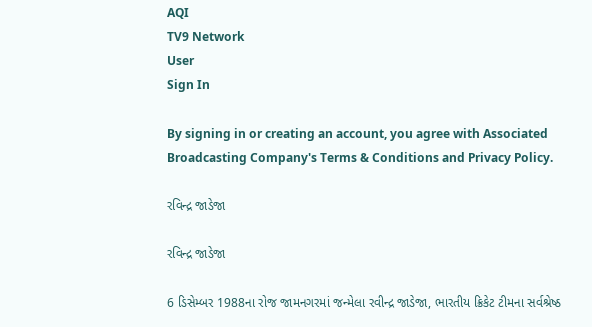AQI
TV9 Network
User
Sign In

By signing in or creating an account, you agree with Associated Broadcasting Company's Terms & Conditions and Privacy Policy.

રવિન્દ્ર જાડેજા

રવિન્દ્ર જાડેજા

6 ડિસેમ્બર 1988ના રોજ જામનગરમાં જન્મેલા રવીન્દ્ર જાડેજા, ભારતીય ક્રિકેટ ટીમના સર્વશ્રેષ્ઠ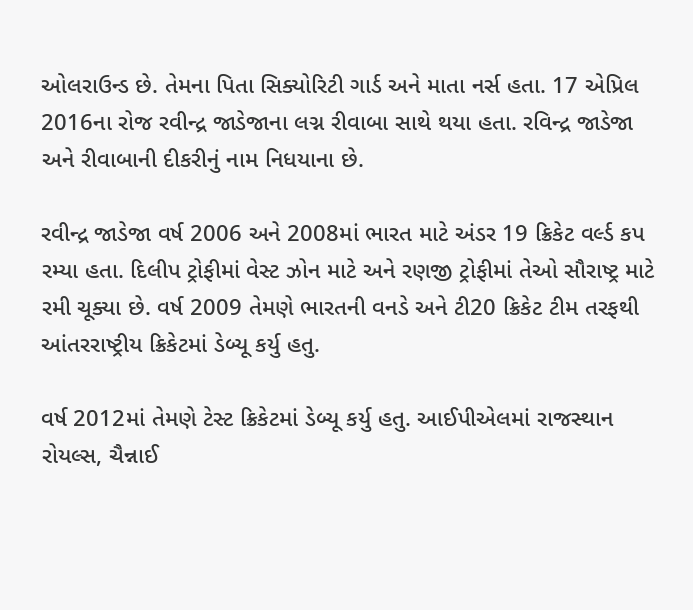ઓલરાઉન્ડ છે. તેમના પિતા સિક્યોરિટી ગાર્ડ અને માતા નર્સ હતા. 17 એપ્રિલ 2016ના રોજ રવીન્દ્ર જાડેજાના લગ્ન રીવાબા સાથે થયા હતા. રવિન્દ્ર જાડેજા અને રીવાબાની દીકરીનું નામ નિધયાના છે.

રવીન્દ્ર જાડેજા વર્ષ 2006 અને 2008માં ભારત માટે અંડર 19 ક્રિકેટ વર્લ્ડ કપ રમ્યા હતા. દિલીપ ટ્રોફીમાં વેસ્ટ ઝોન માટે અને રણજી ટ્રોફીમાં તેઓ સૌરાષ્ટ્ર માટે રમી ચૂક્યા છે. વર્ષ 2009 તેમણે ભારતની વનડે અને ટી20 ક્રિકેટ ટીમ તરફથી આંતરરાષ્ટ્રીય ક્રિકેટમાં ડેબ્યૂ કર્યુ હતુ.

વર્ષ 2012માં તેમણે ટેસ્ટ ક્રિકેટમાં ડેબ્યૂ કર્યુ હતુ. આઈપીએલમાં રાજસ્થાન રોયલ્સ, ચૈન્નાઈ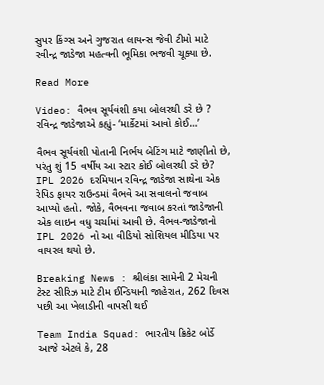સુપર કિંગ્સ અને ગુજરાત લાયન્સ જેવી ટીમો માટે રવીન્દ્ર જાડેજા મહત્વની ભૂમિકા ભજવી ચૂક્યા છે.

Read More

Video: વૈભવ સૂર્યવંશી કયા બોલરથી ડરે છે ? રવિન્દ્ર જાડેજાએ કહ્યું- ‘માર્કેટમાં આવો કોઈ…’

વૈભવ સૂર્યવંશી પોતાની નિર્ભય બેટિંગ માટે જાણીતો છે, પરંતુ શું 15 વર્ષીય આ સ્ટાર કોઈ બોલરથી ડરે છે? IPL 2026 દરમિયાન રવિન્દ્ર જાડેજા સાથેના એક રેપિડ ફાયર રાઉન્ડમાં વૈભવે આ સવાલનો જવાબ આપ્યો હતો. જોકે, વૈભવના જવાબ કરતાં જાડેજાની એક લાઇન વધુ ચર્ચામાં આવી છે. વૈભવ-જાડેજાનો IPL 2026 નો આ વીડિયો સોશિયલ મીડિયા પર વાયરલ થયો છે.

Breaking News : શ્રીલંકા સામેની 2 મેચની ટેસ્ટ સીરિઝ માટે ટીમ ઈન્ડિયાની જાહેરાત, 262 દિવસ પછી આ ખેલાડીની વાપસી થઈ

Team India Squad: ભારતીય ક્રિકેટ બોર્ડે આજે એટલે કે, 28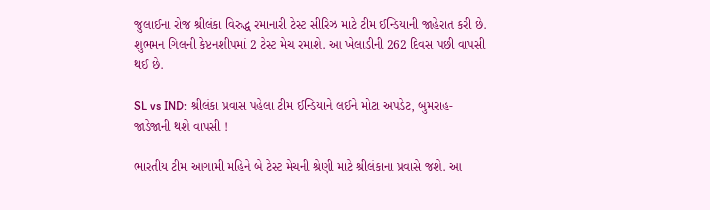જુલાઈના રોજ શ્રીલંકા વિરુદ્ધ રમાનારી ટેસ્ટ સીરિઝ માટે ટીમ ઈન્ડિયાની જાહેરાત કરી છે. શુભમન ગિલની કેપ્ટનશીપમાં 2 ટેસ્ટ મેચ રમાશે. આ ખેલાડીની 262 દિવસ પછી વાપસી થઈ છે.

SL vs IND: શ્રીલંકા પ્રવાસ પહેલા ટીમ ઈન્ડિયાને લઈને મોટા અપડેટ, બુમરાહ-જાડેજાની થશે વાપસી !

ભારતીય ટીમ આગામી મહિને બે ટેસ્ટ મેચની શ્રેણી માટે શ્રીલંકાના પ્રવાસે જશે. આ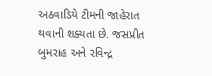અઠવાડિયે ટીમની જાહેરાત થવાની શક્યતા છે. જસપ્રીત બુમરાહ અને રવિન્દ્ર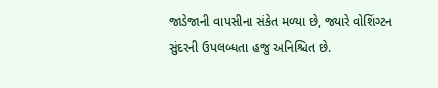જાડેજાની વાપસીના સંકેત મળ્યા છે, જ્યારે વોશિંગ્ટન સુંદરની ઉપલબ્ધતા હજુ અનિશ્ચિત છે.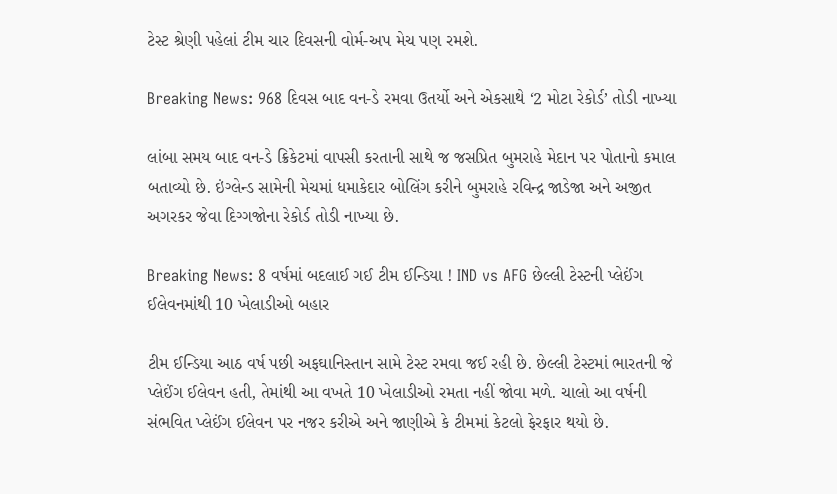ટેસ્ટ શ્રેણી પહેલાં ટીમ ચાર દિવસની વોર્મ-અપ મેચ પણ રમશે.

Breaking News: 968 દિવસ બાદ વન-ડે રમવા ઉતર્યો અને એકસાથે ‘2 મોટા રેકોર્ડ’ તોડી નાખ્યા

લાંબા સમય બાદ વન-ડે ક્રિકેટમાં વાપસી કરતાની સાથે જ જસપ્રિત બુમરાહે મેદાન પર પોતાનો કમાલ બતાવ્યો છે. ઇંગ્લેન્ડ સામેની મેચમાં ધમાકેદાર બોલિંગ કરીને બુમરાહે રવિન્દ્ર જાડેજા અને અજીત અગરકર જેવા દિગ્ગજોના રેકોર્ડ તોડી નાખ્યા છે.

Breaking News: 8 વર્ષમાં બદલાઈ ગઈ ટીમ ઈન્ડિયા ! IND vs AFG છેલ્લી ટેસ્ટની પ્લેઈંગ ઈલેવનમાંથી 10 ખેલાડીઓ બહાર

ટીમ ઈન્ડિયા આઠ વર્ષ પછી અફઘાનિસ્તાન સામે ટેસ્ટ રમવા જઈ રહી છે. છેલ્લી ટેસ્ટમાં ભારતની જે પ્લેઈંગ ઈલેવન હતી, તેમાંથી આ વખતે 10 ખેલાડીઓ રમતા નહીં જોવા મળે. ચાલો આ વર્ષની સંભવિત પ્લેઈંગ ઈલેવન પર નજર કરીએ અને જાણીએ કે ટીમમાં કેટલો ફેરફાર થયો છે.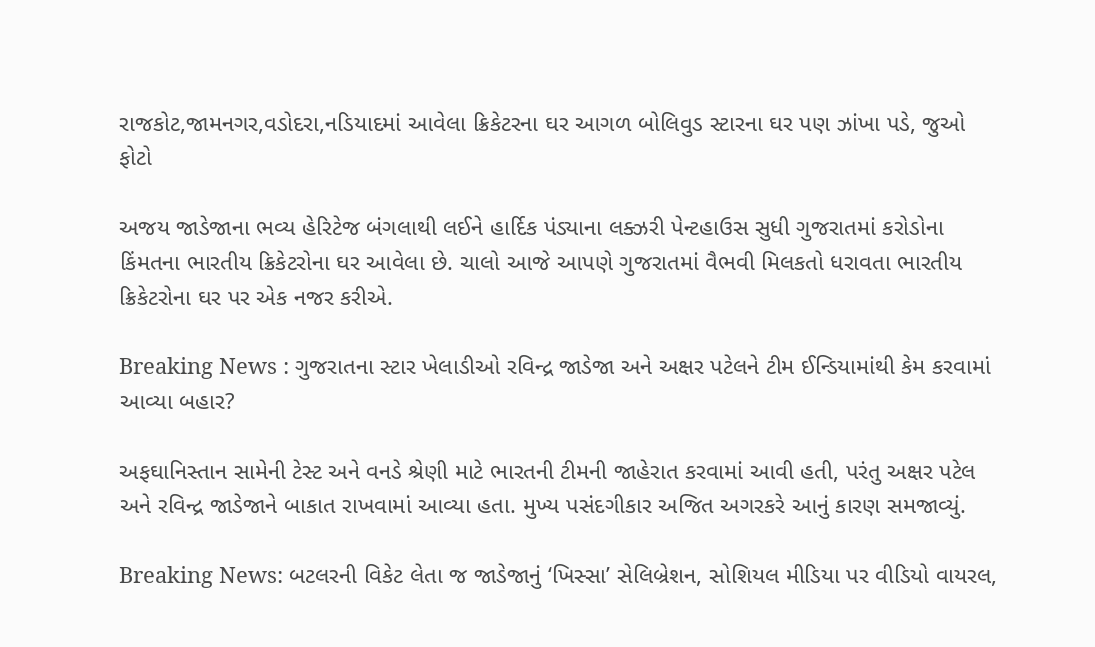રાજકોટ,જામનગર,વડોદરા,નડિયાદમાં આવેલા ક્રિકેટરના ઘર આગળ બોલિવુડ સ્ટારના ઘર પણ ઝાંખા પડે, જુઓ ફોટો

અજય જાડેજાના ભવ્ય હેરિટેજ બંગલાથી લઈને હાર્દિક પંડ્યાના લક્ઝરી પેન્ટહાઉસ સુધી ગુજરાતમાં કરોડોના કિંમતના ભારતીય ક્રિકેટરોના ઘર આવેલા છે. ચાલો આજે આપણે ગુજરાતમાં વૈભવી મિલકતો ધરાવતા ભારતીય ક્રિકેટરોના ઘર પર એક નજર કરીએ.

Breaking News : ગુજરાતના સ્ટાર ખેલાડીઓ રવિન્દ્ર જાડેજા અને અક્ષર પટેલને ટીમ ઈન્ડિયામાંથી કેમ કરવામાં આવ્યા બહાર?

અફઘાનિસ્તાન સામેની ટેસ્ટ અને વનડે શ્રેણી માટે ભારતની ટીમની જાહેરાત કરવામાં આવી હતી, પરંતુ અક્ષર પટેલ અને રવિન્દ્ર જાડેજાને બાકાત રાખવામાં આવ્યા હતા. મુખ્ય પસંદગીકાર અજિત અગરકરે આનું કારણ સમજાવ્યું.

Breaking News: બટલરની વિકેટ લેતા જ જાડેજાનું ‘ખિસ્સા’ સેલિબ્રેશન, સોશિયલ મીડિયા પર વીડિયો વાયરલ,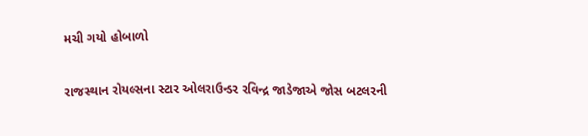મચી ગયો હોબાળો

રાજસ્થાન રોયલ્સના સ્ટાર ઓલરાઉન્ડર રવિન્દ્ર જાડેજાએ જોસ બટલરની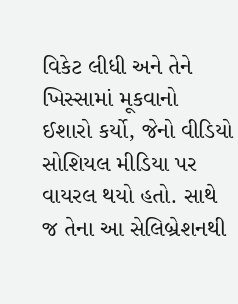વિકેટ લીધી અને તેને ખિસ્સામાં મૂકવાનો ઈશારો કર્યો, જેનો વીડિયો સોશિયલ મીડિયા પર વાયરલ થયો હતો. સાથે જ તેના આ સેલિબ્રેશનથી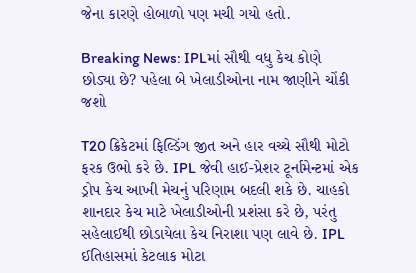જેના કારણે હોબાળો પણ મચી ગયો હતો.

Breaking News: IPLમાં સૌથી વધુ કેચ કોણે છોડ્યા છે? પહેલા બે ખેલાડીઓના નામ જાણીને ચોંકી જશો

T20 ક્રિકેટમાં ફિલ્ડિંગ જીત અને હાર વચ્ચે સૌથી મોટો ફરક ઉભો કરે છે. IPL જેવી હાઈ-પ્રેશર ટૂર્નામેન્ટમાં એક ડ્રોપ કેચ આખી મેચનું પરિણામ બદલી શકે છે. ચાહકો શાનદાર કેચ માટે ખેલાડીઓની પ્રશંસા કરે છે, પરંતુ સહેલાઈથી છોડાયેલા કેચ નિરાશા પણ લાવે છે. IPL ઈતિહાસમાં કેટલાક મોટા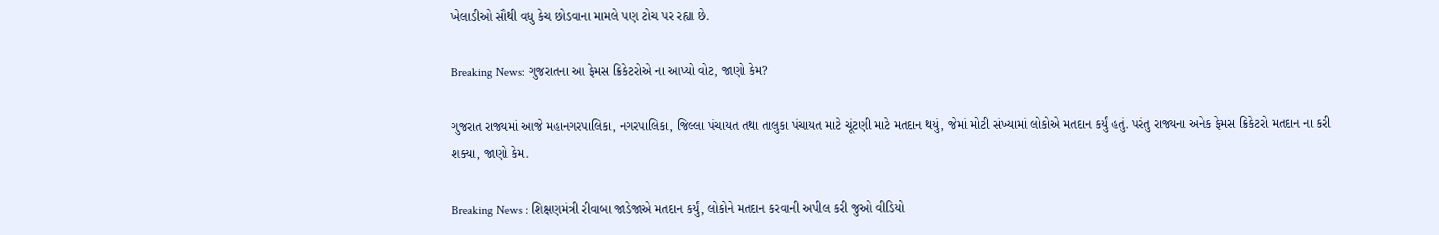ખેલાડીઓ સૌથી વધુ કેચ છોડવાના મામલે પણ ટોચ પર રહ્યા છે.

Breaking News: ગુજરાતના આ ફેમસ ક્રિકેટરોએ ના આપ્યો વોટ, જાણો કેમ?

ગુજરાત રાજ્યમાં આજે મહાનગરપાલિકા, નગરપાલિકા, જિલ્લા પંચાયત તથા તાલુકા પંચાયત માટે ચૂંટણી માટે મતદાન થયું, જેમાં મોટી સંખ્યામાં લોકોએ મતદાન કર્યું હતું. પરંતુ રાજ્યના અનેક ફેમસ ક્રિકેટરો મતદાન ના કરી શક્યા, જાણો કેમ.

Breaking News : શિક્ષણમંત્રી રીવાબા જાડેજાએ મતદાન કર્યું, લોકોને મતદાન કરવાની અપીલ કરી જુઓ વીડિયો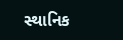સ્થાનિક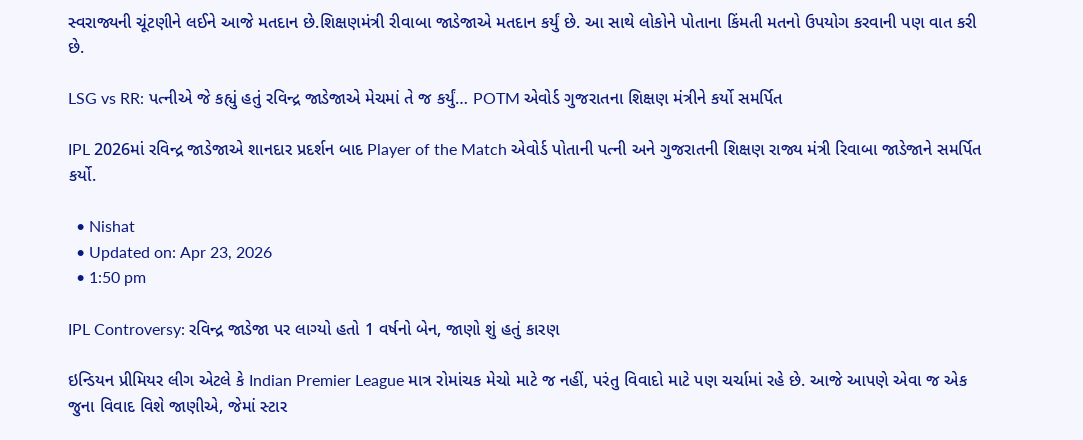સ્વરાજ્યની ચૂંટણીને લઈને આજે મતદાન છે.શિક્ષણમંત્રી રીવાબા જાડેજાએ મતદાન કર્યું છે. આ સાથે લોકોને પોતાના કિંમતી મતનો ઉપયોગ કરવાની પણ વાત કરી છે.

LSG vs RR: પત્નીએ જે કહ્યું હતું રવિન્દ્ર જાડેજાએ મેચમાં તે જ કર્યું… POTM એવોર્ડ ગુજરાતના શિક્ષણ મંત્રીને કર્યો સમર્પિત

IPL 2026માં રવિન્દ્ર જાડેજાએ શાનદાર પ્રદર્શન બાદ Player of the Match એવોર્ડ પોતાની પત્ની અને ગુજરાતની શિક્ષણ રાજ્ય મંત્રી રિવાબા જાડેજાને સમર્પિત કર્યો.

  • Nishat
  • Updated on: Apr 23, 2026
  • 1:50 pm

IPL Controversy: રવિન્દ્ર જાડેજા પર લાગ્યો હતો 1 વર્ષનો બેન, જાણો શું હતું કારણ

ઇન્ડિયન પ્રીમિયર લીગ એટલે કે Indian Premier League માત્ર રોમાંચક મેચો માટે જ નહીં, પરંતુ વિવાદો માટે પણ ચર્ચામાં રહે છે. આજે આપણે એવા જ એક જુના વિવાદ વિશે જાણીએ, જેમાં સ્ટાર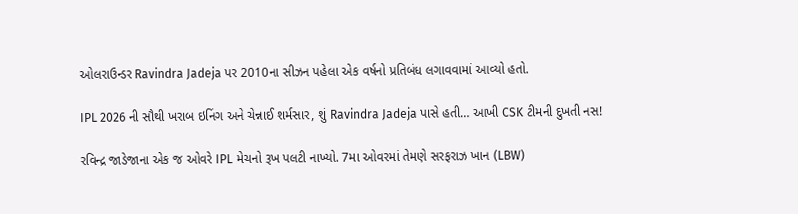ઓલરાઉન્ડર Ravindra Jadeja પર 2010ના સીઝન પહેલા એક વર્ષનો પ્રતિબંધ લગાવવામાં આવ્યો હતો.

IPL 2026 ની સૌથી ખરાબ ઇનિંગ અને ચેન્નાઈ શર્મસાર, શું Ravindra Jadeja પાસે હતી… આખી CSK ટીમની દુખતી નસ!

રવિન્દ્ર જાડેજાના એક જ ઓવરે IPL મેચનો રૂખ પલટી નાખ્યો. 7મા ઓવરમાં તેમણે સરફરાઝ ખાન (LBW)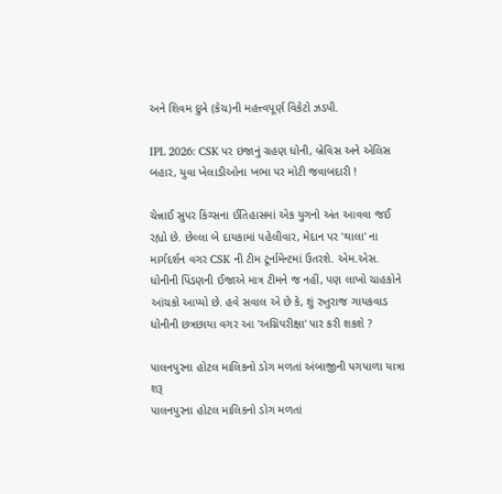અને શિવમ દુબે (કેચ)ની મહત્ત્વપૂર્ણ વિકેટો ઝડપી.

IPL 2026: CSK પર ઇજાનું ગ્રહણ ધોની, બ્રેવિસ અને એલિસ બહાર, યુવા ખેલાડીઓના ખભા પર મોટી જવાબદારી !

ચેન્નાઈ સુપર કિંગ્સના ઈતિહાસમાં એક યુગનો અંત આવવા જઈ રહ્યો છે. છેલ્લા બે દાયકામાં પહેલીવાર, મેદાન પર 'થાલા' ના માર્ગદર્શન વગર CSK ની ટીમ ટૂર્નામેન્ટમાં ઉતરશે. એમ.એસ. ધોનીની પિંડણની ઈજાએ માત્ર ટીમને જ નહીં, પણ લાખો ચાહકોને આંચકો આપ્યો છે. હવે સવાલ એ છે કે, શું રુતુરાજ ગાયકવાડ ધોનીની છત્રછાયા વગર આ 'અગ્નિપરીક્ષા' પાર કરી શકશે ?

પાલનપુરના હોટલ માલિકનો ડોગ મળતાં અંબાજીની પગપાળા યાત્રા શરૂ
પાલનપુરના હોટલ માલિકનો ડોગ મળતાં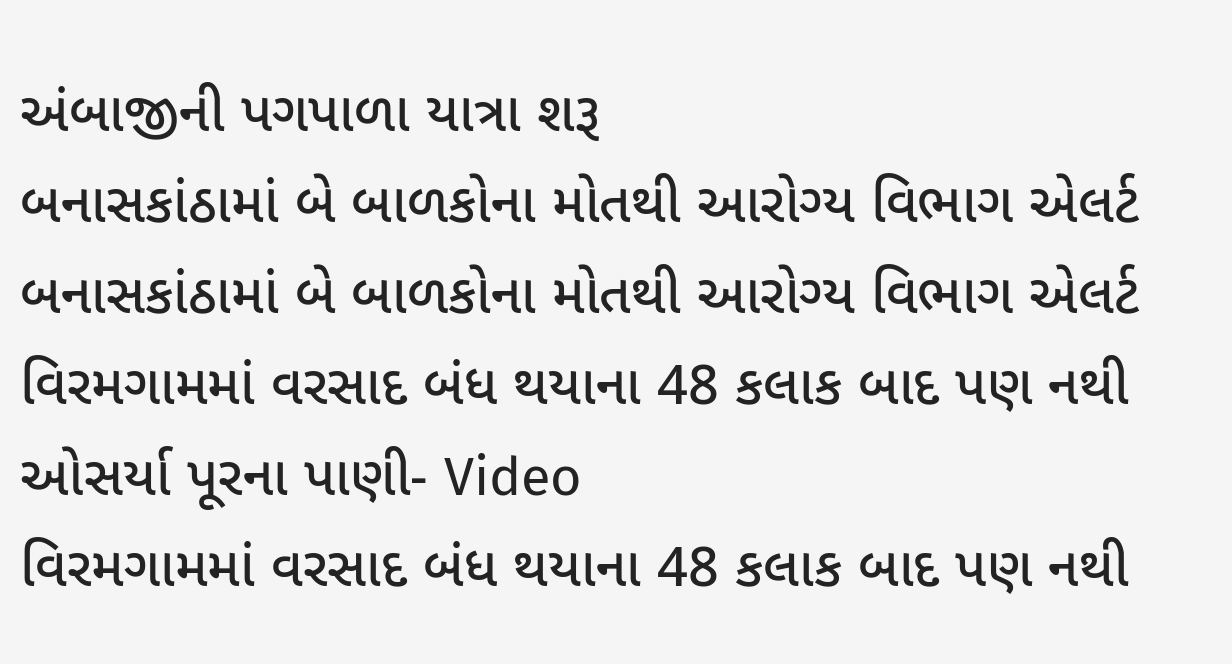અંબાજીની પગપાળા યાત્રા શરૂ
બનાસકાંઠામાં બે બાળકોના મોતથી આરોગ્ય વિભાગ એલર્ટ
બનાસકાંઠામાં બે બાળકોના મોતથી આરોગ્ય વિભાગ એલર્ટ
વિરમગામમાં વરસાદ બંધ થયાના 48 કલાક બાદ પણ નથી ઓસર્યા પૂરના પાણી- Video
વિરમગામમાં વરસાદ બંધ થયાના 48 કલાક બાદ પણ નથી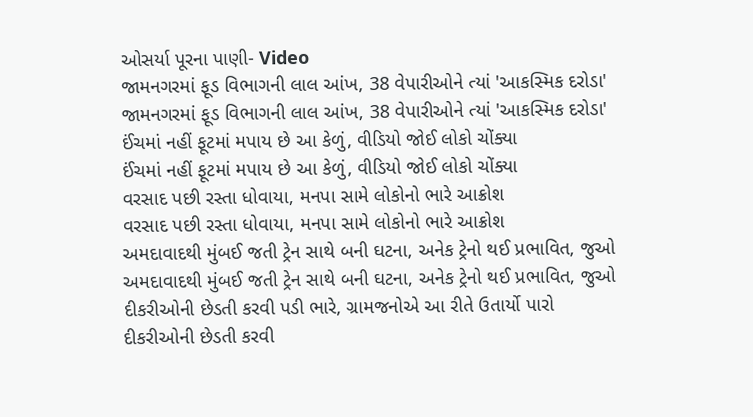ઓસર્યા પૂરના પાણી- Video
જામનગરમાં ફૂડ વિભાગની લાલ આંખ, 38 વેપારીઓને ત્યાં 'આકસ્મિક દરોડા'
જામનગરમાં ફૂડ વિભાગની લાલ આંખ, 38 વેપારીઓને ત્યાં 'આકસ્મિક દરોડા'
ઈંચમાં નહીં ફૂટમાં મપાય છે આ કેળું, વીડિયો જોઈ લોકો ચોંક્યા
ઈંચમાં નહીં ફૂટમાં મપાય છે આ કેળું, વીડિયો જોઈ લોકો ચોંક્યા
વરસાદ પછી રસ્તા ધોવાયા, મનપા સામે લોકોનો ભારે આક્રોશ
વરસાદ પછી રસ્તા ધોવાયા, મનપા સામે લોકોનો ભારે આક્રોશ
અમદાવાદથી મુંબઈ જતી ટ્રેન સાથે બની ઘટના, અનેક ટ્રેનો થઈ પ્રભાવિત, જુઓ
અમદાવાદથી મુંબઈ જતી ટ્રેન સાથે બની ઘટના, અનેક ટ્રેનો થઈ પ્રભાવિત, જુઓ
દીકરીઓની છેડતી કરવી પડી ભારે, ગ્રામજનોએ આ રીતે ઉતાર્યો પારો
દીકરીઓની છેડતી કરવી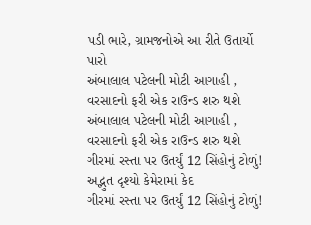પડી ભારે, ગ્રામજનોએ આ રીતે ઉતાર્યો પારો
અંબાલાલ પટેલની મોટી આગાહી , વરસાદનો ફરી એક રાઉન્ડ શરુ થશે
અંબાલાલ પટેલની મોટી આગાહી , વરસાદનો ફરી એક રાઉન્ડ શરુ થશે
ગીરમાં રસ્તા પર ઉતર્યું 12 સિંહોનું ટોળું! અદ્ભુત દૃશ્યો કેમેરામાં કેદ
ગીરમાં રસ્તા પર ઉતર્યું 12 સિંહોનું ટોળું!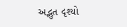અદ્ભુત દૃશ્યો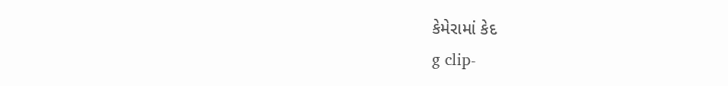કેમેરામાં કેદ
g clip-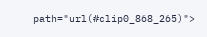path="url(#clip0_868_265)">